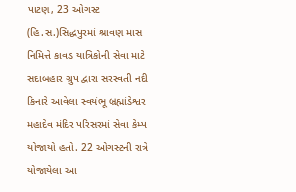પાટણ, 23 ઓગસ્ટ (હિ.સ.)સિદ્ધપુરમાં શ્રાવણ માસ નિમિત્તે કાવડ યાત્રિકોની સેવા માટે સદાબહાર ગ્રુપ દ્વારા સરસ્વતી નદી કિનારે આવેલા સ્વયંભૂ બ્રહ્માંડેશ્વર મહાદેવ મંદિર પરિસરમાં સેવા કેમ્પ યોજાયો હતો. 22 ઓગસ્ટની રાત્રે યોજાયેલા આ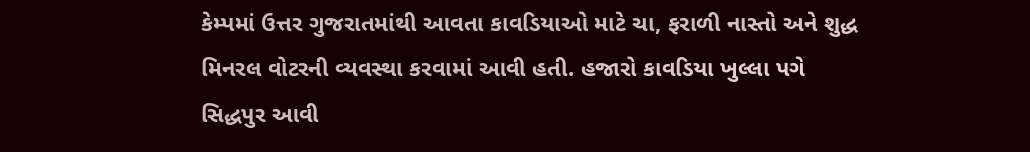કેમ્પમાં ઉત્તર ગુજરાતમાંથી આવતા કાવડિયાઓ માટે ચા, ફરાળી નાસ્તો અને શુદ્ધ મિનરલ વોટરની વ્યવસ્થા કરવામાં આવી હતી. હજારો કાવડિયા ખુલ્લા પગે સિદ્ધપુર આવી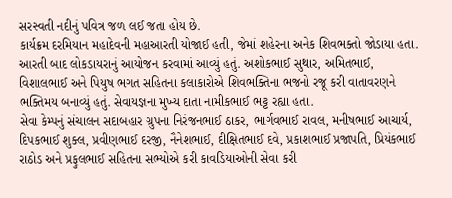સરસ્વતી નદીનું પવિત્ર જળ લઈ જતા હોય છે.
કાર્યક્રમ દરમિયાન મહાદેવની મહાઆરતી યોજાઈ હતી, જેમાં શહેરના અનેક શિવભક્તો જોડાયા હતા. આરતી બાદ લોકડાયરાનું આયોજન કરવામાં આવ્યું હતું. અશોકભાઈ સુથાર, અમિતભાઈ, વિશાલભાઈ અને પિયુષ ભગત સહિતના કલાકારોએ શિવભક્તિના ભજનો રજૂ કરી વાતાવરણને ભક્તિમય બનાવ્યું હતું. સેવાયજ્ઞના મુખ્ય દાતા નામીકભાઈ ભટ્ટ રહ્યા હતા.
સેવા કેમ્પનું સંચાલન સદાબહાર ગ્રુપના નિરંજનભાઈ ઠાકર, ભાર્ગવભાઈ રાવલ, મનીષભાઈ આચાર્ય, દિપકભાઈ શુક્લ, પ્રવીણભાઈ દરજી, નૈનેશભાઈ, દીક્ષિતભાઈ દવે, પ્રકાશભાઈ પ્રજાપતિ, પ્રિયંકભાઈ રાઠોડ અને પ્રફુલભાઈ સહિતના સભ્યોએ કરી કાવડિયાઓની સેવા કરી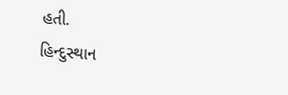હતી.
હિન્દુસ્થાન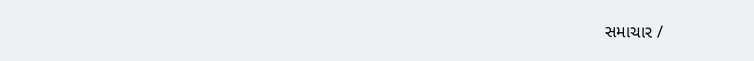સમાચાર /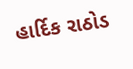હાર્દિક રાઠોડ